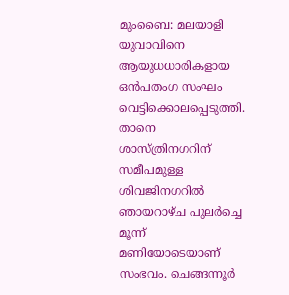മുംബൈ: മലയാളി യുവാവിനെ ആയുധധാരികളായ ഒൻപതംഗ സംഘം വെട്ടിക്കൊലപ്പെടുത്തി. താനെ ശാസ്ത്രിനഗറിന് സമീപമുള്ള ശിവജിനഗറിൽ ഞായറാഴ്ച പുലർച്ചെ മൂന്ന് മണിയോടെയാണ് സംഭവം. ചെങ്ങന്നൂർ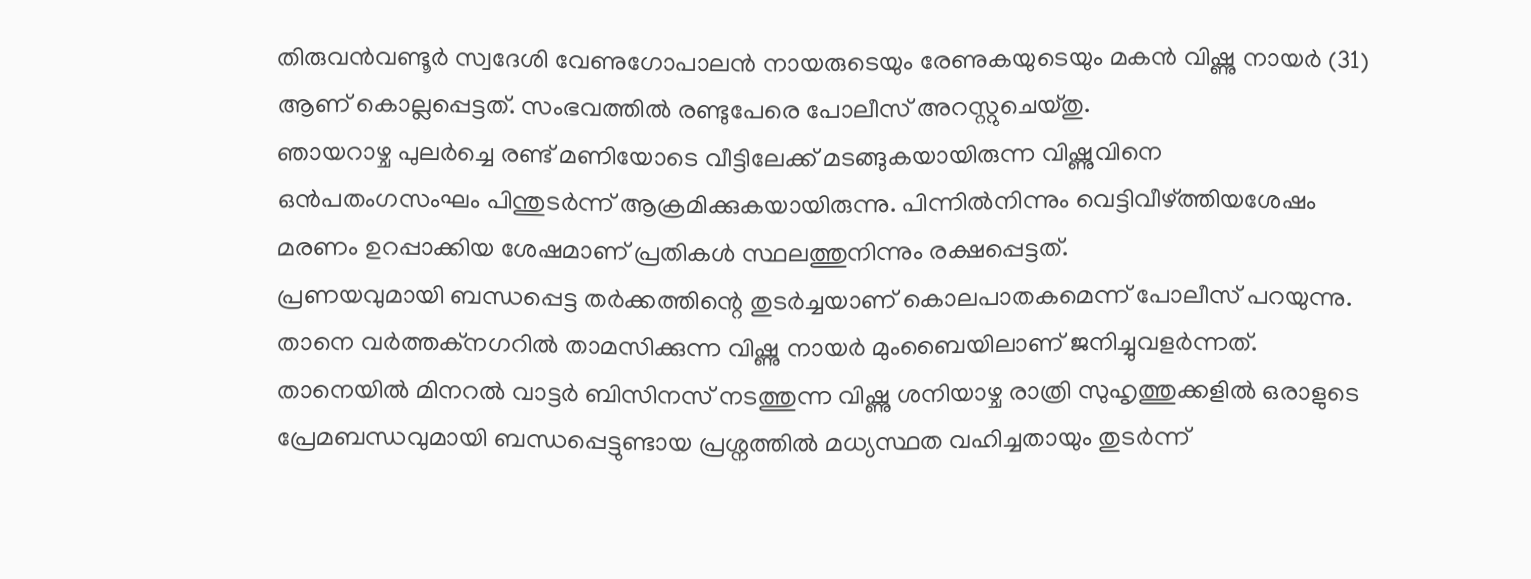തിരുവൻവണ്ടൂർ സ്വദേശി വേണുഗോപാലൻ നായരുടെയും രേണുകയുടെയും മകൻ വിഷ്ണു നായർ (31) ആണ് കൊല്ലപ്പെട്ടത്. സംഭവത്തിൽ രണ്ടുപേരെ പോലീസ് അറസ്റ്റുചെയ്തു.
ഞായറാഴ്ച പുലർച്ചെ രണ്ട് മണിയോടെ വീട്ടിലേക്ക് മടങ്ങുകയായിരുന്ന വിഷ്ണുവിനെ ഒൻപതംഗസംഘം പിന്തുടർന്ന് ആക്രമിക്കുകയായിരുന്നു. പിന്നിൽനിന്നും വെട്ടിവീഴ്ത്തിയശേഷം മരണം ഉറപ്പാക്കിയ ശേഷമാണ് പ്രതികൾ സ്ഥലത്തുനിന്നും രക്ഷപ്പെട്ടത്.
പ്രണയവുമായി ബന്ധപ്പെട്ട തർക്കത്തിന്റെ തുടർച്ചയാണ് കൊലപാതകമെന്ന് പോലീസ് പറയുന്നു. താനെ വർത്തക്നഗറിൽ താമസിക്കുന്ന വിഷ്ണു നായർ മുംബൈയിലാണ് ജനിച്ചുവളർന്നത്. താനെയിൽ മിനറൽ വാട്ടർ ബിസിനസ് നടത്തുന്ന വിഷ്ണു ശനിയാഴ്ച രാത്രി സുഹൃത്തുക്കളിൽ ഒരാളുടെ പ്രേമബന്ധവുമായി ബന്ധപ്പെട്ടുണ്ടായ പ്രശ്നത്തിൽ മധ്യസ്ഥത വഹിച്ചതായും തുടർന്ന്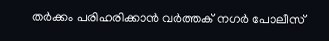തർക്കം പരിഹരിക്കാൻ വർത്തക് നഗർ പോലീസ്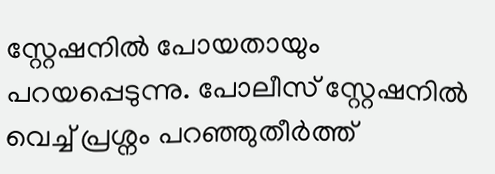സ്റ്റേഷനിൽ പോയതായും പറയപ്പെടുന്നു. പോലീസ് സ്റ്റേഷനിൽ വെച്ച് പ്രശ്നം പറഞ്ഞുതീർത്ത്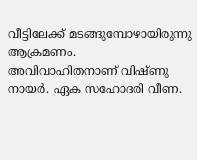വീട്ടിലേക്ക് മടങ്ങുമ്പോഴായിരുന്നു ആക്രമണം.
അവിവാഹിതനാണ് വിഷ്ണു നായർ. ഏക സഹോദരി വീണ.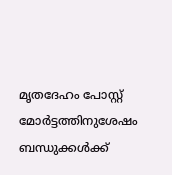മൃതദേഹം പോസ്റ്റ് മോർട്ടത്തിനുശേഷം ബന്ധുക്കൾക്ക്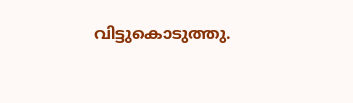വിട്ടുകൊടുത്തു.